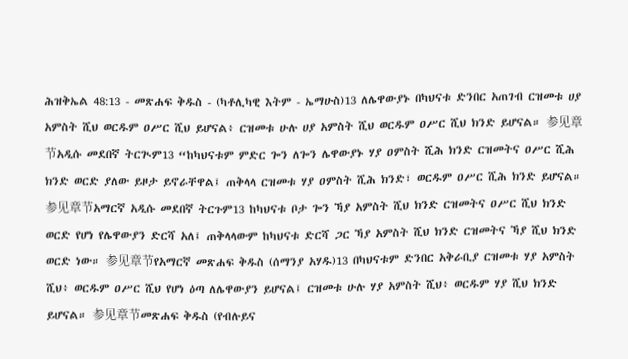ሕዝቅኤል 48:13 - መጽሐፍ ቅዱስ - (ካቶሊካዊ እትም - ኤማሁስ)13 ለሌዋውያኑ በካህናቱ ድንበር አጠገብ ርዝመቱ ሀያ አምስት ሺህ ወርዱም ዐሥር ሺህ ይሆናል፥ ርዝመቱ ሁሉ ሀያ አምስት ሺህ ወርዱም ዐሥር ሺህ ክንድ ይሆናል። 参见章节አዲሱ መደበኛ ትርጒም13 “ከካህናቱም ምድር ጐን ለጐን ሌዋውያኑ ሃያ ዐምስት ሺሕ ክንድ ርዝመትና ዐሥር ሺሕ ክንድ ወርድ ያለው ይዞታ ይኖራቸዋል፤ ጠቅላላ ርዝመቱ ሃያ ዐምስት ሺሕ ክንድ፣ ወርዱም ዐሥር ሺሕ ክንድ ይሆናል። 参见章节አማርኛ አዲሱ መደበኛ ትርጉም13 ከካህናቱ ቦታ ጐን ኻያ አምስት ሺህ ክንድ ርዝመትና ዐሥር ሺህ ክንድ ወርድ የሆነ የሌዋውያን ድርሻ አለ፤ ጠቅላላውም ከካህናቱ ድርሻ ጋር ኻያ አምስት ሺህ ክንድ ርዝመትና ኻያ ሺህ ክንድ ወርድ ነው። 参见章节የአማርኛ መጽሐፍ ቅዱስ (ሰማንያ አሃዱ)13 በካህናቱም ድንበር አቅራቢያ ርዝመቱ ሃያ አምስት ሺህ፥ ወርዱም ዐሥር ሺህ የሆነ ዕጣ ለሌዋውያን ይሆናል፤ ርዝመቱ ሁሉ ሃያ አምስት ሺህ፥ ወርዱም ሃያ ሺህ ክንድ ይሆናል። 参见章节መጽሐፍ ቅዱስ (የብሉይና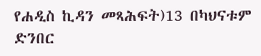የሐዲስ ኪዳን መጻሕፍት)13 በካህናቱም ድንበር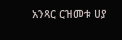አንጻር ርዝመቱ ሀያ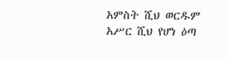አምስት ሺህ ወርዱም አሥር ሺህ የሆነ ዕጣ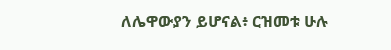ለሌዋውያን ይሆናል፥ ርዝመቱ ሁሉ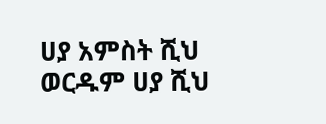ሀያ አምስት ሺህ ወርዱም ሀያ ሺህ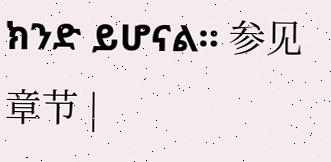ክንድ ይሆናል። 参见章节 |